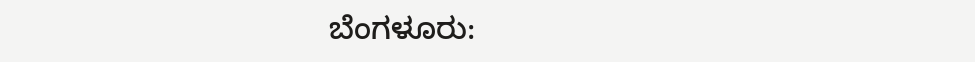ಬೆಂಗಳೂರು: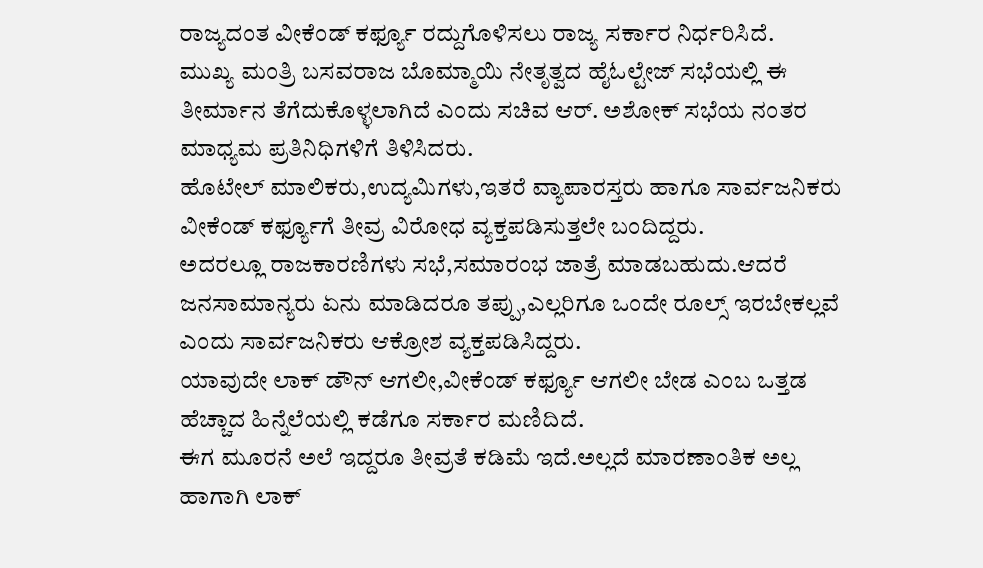ರಾಜ್ಯದಂತ ವೀಕೆಂಡ್ ಕರ್ಫ್ಯೂ ರದ್ದುಗೊಳಿಸಲು ರಾಜ್ಯ ಸರ್ಕಾರ ನಿರ್ಧರಿಸಿದೆ.
ಮುಖ್ಯ ಮಂತ್ರಿ ಬಸವರಾಜ ಬೊಮ್ಮಾಯಿ ನೇತೃತ್ವದ ಹೈಓಲ್ಟೇಜ್ ಸಭೆಯಲ್ಲಿ ಈ ತೀರ್ಮಾನ ತೆಗೆದುಕೊಳ್ಳಲಾಗಿದೆ ಎಂದು ಸಚಿವ ಆರ್. ಅಶೋಕ್ ಸಭೆಯ ನಂತರ ಮಾಧ್ಯಮ ಪ್ರತಿನಿಧಿಗಳಿಗೆ ತಿಳಿಸಿದರು.
ಹೊಟೇಲ್ ಮಾಲಿಕರು,ಉದ್ಯಮಿಗಳು,ಇತರೆ ವ್ಯಾಪಾರಸ್ತರು ಹಾಗೂ ಸಾರ್ವಜನಿಕರು ವೀಕೆಂಡ್ ಕರ್ಫ್ಯೂಗೆ ತೀವ್ರ ವಿರೋಧ ವ್ಯಕ್ತಪಡಿಸುತ್ತಲೇ ಬಂದಿದ್ದರು.
ಅದರಲ್ಲೂ ರಾಜಕಾರಣಿಗಳು ಸಭೆ,ಸಮಾರಂಭ ಜಾತ್ರೆ ಮಾಡಬಹುದು.ಆದರೆ ಜನಸಾಮಾನ್ಯರು ಏನು ಮಾಡಿದರೂ ತಪ್ಪು,ಎಲ್ಲರಿಗೂ ಒಂದೇ ರೂಲ್ಸ್ ಇರಬೇಕಲ್ಲವೆ ಎಂದು ಸಾರ್ವಜನಿಕರು ಆಕ್ರೋಶ ವ್ಯಕ್ತಪಡಿಸಿದ್ದರು.
ಯಾವುದೇ ಲಾಕ್ ಡೌನ್ ಆಗಲೀ,ವೀಕೆಂಡ್ ಕರ್ಫ್ಯೂ ಆಗಲೀ ಬೇಡ ಎಂಬ ಒತ್ತಡ ಹೆಚ್ಚಾದ ಹಿನ್ನೆಲೆಯಲ್ಲಿ ಕಡೆಗೂ ಸರ್ಕಾರ ಮಣಿದಿದೆ.
ಈಗ ಮೂರನೆ ಅಲೆ ಇದ್ದರೂ ತೀವ್ರತೆ ಕಡಿಮೆ ಇದೆ.ಅಲ್ಲದೆ ಮಾರಣಾಂತಿಕ ಅಲ್ಲ ಹಾಗಾಗಿ ಲಾಕ್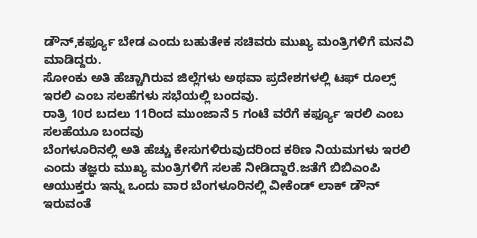ಡೌನ್,ಕರ್ಫ್ಯೂ ಬೇಡ ಎಂದು ಬಹುತೇಕ ಸಚಿವರು ಮುಖ್ಯ ಮಂತ್ರಿಗಳಿಗೆ ಮನವಿ ಮಾಡಿದ್ದರು.
ಸೋಂಕು ಅತಿ ಹೆಚ್ಚಾಗಿರುವ ಜಿಲ್ಲೆಗಳು ಅಥವಾ ಪ್ರದೇಶಗಳಲ್ಲಿ ಟಫ್ ರೂಲ್ಸ್ ಇರಲಿ ಎಂಬ ಸಲಹೆಗಳು ಸಭೆಯಲ್ಲಿ ಬಂದವು.
ರಾತ್ರಿ 10ರ ಬದಲು 11ರಿಂದ ಮುಂಜಾನೆ 5 ಗಂಟೆ ವರೆಗೆ ಕರ್ಫ್ಯೂ ಇರಲಿ ಎಂಬ ಸಲಹೆಯೂ ಬಂದವು
ಬೆಂಗಳೂರಿನಲ್ಲಿ ಅತಿ ಹೆಚ್ಚು ಕೇಸುಗಳಿರುವುದರಿಂದ ಕಠಿಣ ನಿಯಮಗಳು ಇರಲಿ ಎಂದು ತಜ್ಞರು ಮುಖ್ಯ ಮಂತ್ರಿಗಳಿಗೆ ಸಲಹೆ ನೀಡಿದ್ದಾರೆ.ಜತೆಗೆ ಬಿಬಿಎಂಪಿ ಆಯುಕ್ತರು ಇನ್ನು ಒಂದು ವಾರ ಬೆಂಗಳೂರಿನಲ್ಲಿ ವೀಕೆಂಡ್ ಲಾಕ್ ಡೌನ್ ಇರುವಂತೆ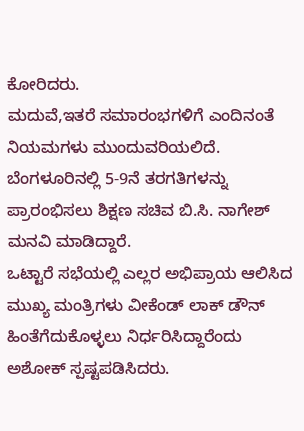ಕೋರಿದರು.
ಮದುವೆ,ಇತರೆ ಸಮಾರಂಭಗಳಿಗೆ ಎಂದಿನಂತೆ ನಿಯಮಗಳು ಮುಂದುವರಿಯಲಿದೆ.
ಬೆಂಗಳೂರಿನಲ್ಲಿ 5-9ನೆ ತರಗತಿಗಳನ್ನು ಪ್ರಾರಂಭಿಸಲು ಶಿಕ್ಷಣ ಸಚಿವ ಬಿ.ಸಿ. ನಾಗೇಶ್ ಮನವಿ ಮಾಡಿದ್ದಾರೆ.
ಒಟ್ಟಾರೆ ಸಭೆಯಲ್ಲಿ ಎಲ್ಲರ ಅಭಿಪ್ರಾಯ ಆಲಿಸಿದ ಮುಖ್ಯ ಮಂತ್ರಿಗಳು ವೀಕೆಂಡ್ ಲಾಕ್ ಡೌನ್ ಹಿಂತೆಗೆದುಕೊಳ್ಳಲು ನಿರ್ಧರಿಸಿದ್ದಾರೆಂದು ಅಶೋಕ್ ಸ್ಪಷ್ಟಪಡಿಸಿದರು.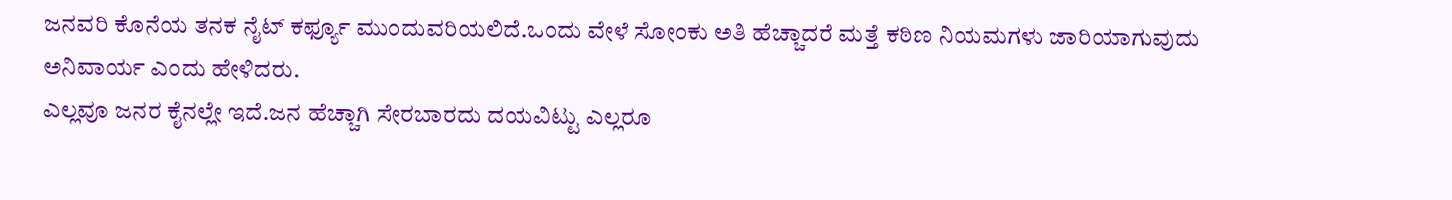ಜನವರಿ ಕೊನೆಯ ತನಕ ನೈಟ್ ಕರ್ಫ್ಯೂ ಮುಂದುವರಿಯಲಿದೆ.ಒಂದು ವೇಳೆ ಸೋಂಕು ಅತಿ ಹೆಚ್ಚಾದರೆ ಮತ್ತೆ ಕಠಿಣ ನಿಯಮಗಳು ಜಾರಿಯಾಗುವುದು ಅನಿವಾರ್ಯ ಎಂದು ಹೇಳಿದರು.
ಎಲ್ಲವೂ ಜನರ ಕೈನಲ್ಲೇ ಇದೆ.ಜನ ಹೆಚ್ಚಾಗಿ ಸೇರಬಾರದು ದಯವಿಟ್ಟು ಎಲ್ಲರೂ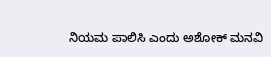ನಿಯಮ ಪಾಲಿಸಿ ಎಂದು ಅಶೋಕ್ ಮನವಿ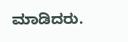ಮಾಡಿದರು.